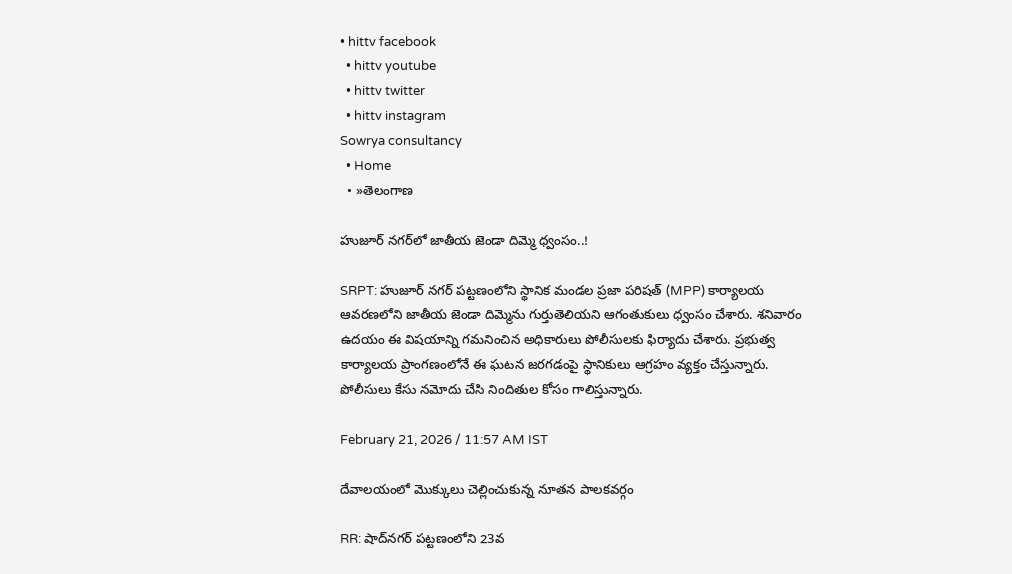• hittv facebook
  • hittv youtube
  • hittv twitter
  • hittv instagram
Sowrya consultancy
  • Home
  • »తెలంగాణ

హుజూర్ నగర్‌లో జాతీయ జెండా దిమ్మె ధ్వంసం..!

SRPT: హుజూర్ నగర్ పట్టణంలోని స్థానిక మండల ప్రజా పరిషత్ (MPP) కార్యాలయ ఆవరణలోని జాతీయ జెండా దిమ్మెను గుర్తుతెలియని ఆగంతుకులు ధ్వంసం చేశారు. శనివారం ఉదయం ఈ విషయాన్ని గమనించిన అధికారులు పోలీసులకు ఫిర్యాదు చేశారు. ప్రభుత్వ కార్యాలయ ప్రాంగణంలోనే ఈ ఘటన జరగడంపై స్థానికులు ఆగ్రహం వ్యక్తం చేస్తున్నారు. పోలీసులు కేసు నమోదు చేసి నిందితుల కోసం గాలిస్తున్నారు.

February 21, 2026 / 11:57 AM IST

దేవాలయంలో మొక్కులు చెల్లించుకున్న నూతన పాలకవర్గం

RR: షాద్‌నగర్ పట్టణంలోని 23వ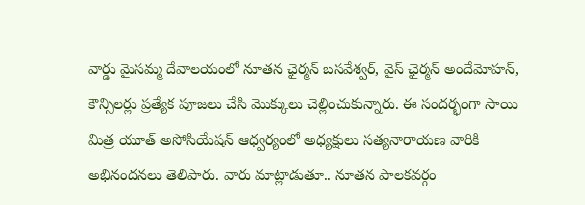వార్డు మైసమ్మ దేవాలయంలో నూతన ఛైర్మన్ బసవేశ్వర్, వైస్ ఛైర్మన్ అందేమోహన్, కౌన్సిలర్లు ప్రత్యేక పూజలు చేసి మొక్కులు చెల్లించుకున్నారు. ఈ సందర్భంగా సాయి మిత్ర యూత్ అసోసియేషన్ ఆధ్వర్యంలో అధ్యక్షులు సత్యనారాయణ వారికి అభినందనలు తెలిపారు. వారు మాట్లాడుతూ.. నూతన పాలకవర్గం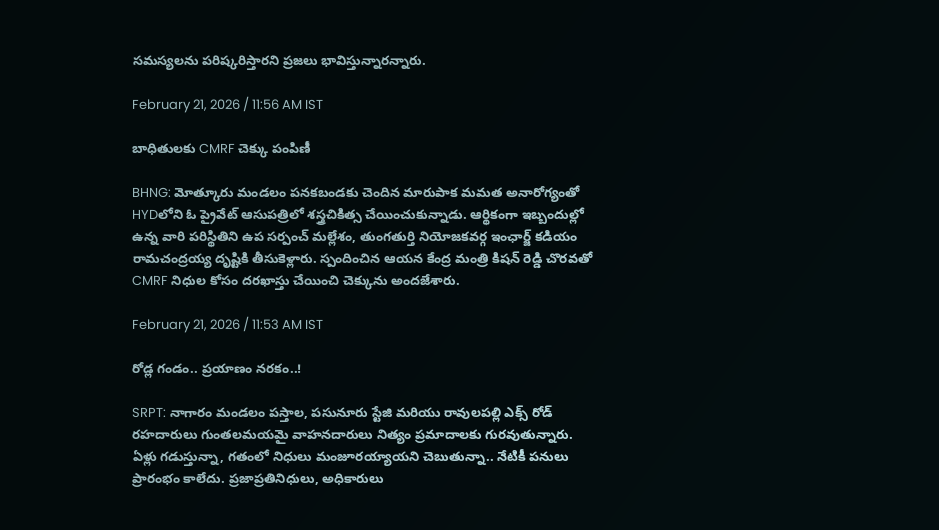సమస్యలను పరిష్కరిస్తారని ప్రజలు భావిస్తున్నారన్నారు.

February 21, 2026 / 11:56 AM IST

బాధితులకు CMRF చెక్కు పంపిణీ

BHNG: మోత్కూరు మండలం పనకబండకు చెందిన మారుపాక మమత అనారోగ్యంతో HYDలోని ఓ ప్రైవేట్ ఆసుపత్రిలో శస్త్రచికిత్స చేయించుకున్నాడు. ఆర్థికంగా ఇబ్బందుల్లో ఉన్న వారి పరిస్థితిని ఉప సర్పంచ్ మల్లేశం, తుంగతుర్తి నియోజకవర్గ ఇంఛార్జ్ కడియం రామచంద్రయ్య దృష్టికి తీసుకెళ్లారు. స్పందించిన ఆయన కేంద్ర మంత్రి కిషన్ రెడ్డి చొరవతో CMRF నిధుల కోసం దరఖాస్తు చేయించి చెక్కును అందజేశారు.

February 21, 2026 / 11:53 AM IST

రోడ్ల గండం.. ప్రయాణం నరకం..!

SRPT: నాగారం మండలం పస్తాల, పసునూరు స్టేజి మరియు రావులపల్లి ఎక్స్ రోడ్ రహదారులు గుంతలమయమై వాహనదారులు నిత్యం ప్రమాదాలకు గురవుతున్నారు. ఏళ్లు గడుస్తున్నా, గతంలో నిధులు మంజూరయ్యాయని చెబుతున్నా.. నేటికీ పనులు ప్రారంభం కాలేదు. ప్రజాప్రతినిధులు, అధికారులు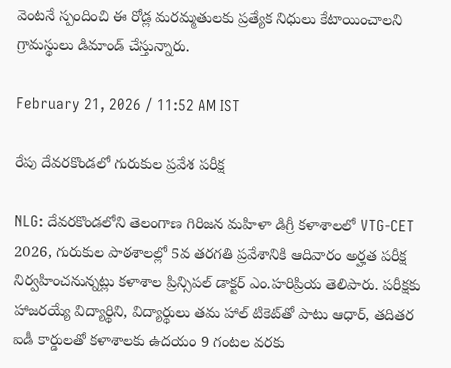వెంటనే స్పందించి ఈ రోడ్ల మరమ్మతులకు ప్రత్యేక నిధులు కేటాయించాలని గ్రామస్థులు డిమాండ్ చేస్తున్నారు.

February 21, 2026 / 11:52 AM IST

రేపు దేవరకొండలో గురుకుల ప్రవేశ పరీక్ష

NLG: దేవరకొండలోని తెలంగాణ గిరిజన మహిళా డిగ్రీ కళాశాలలో VTG-CET 2026, గురుకుల పాఠశాలల్లో 5వ తరగతి ప్రవేశానికి ఆదివారం అర్హత పరీక్ష నిర్వహించనున్నట్లు కళాశాల ప్రిన్సిపల్ డాక్టర్ ఎం.హరిప్రియ తెలిపారు. పరీక్షకు హాజరయ్యే విద్యార్థిని, విద్యార్థులు తమ హాల్ టికెట్‌తో పాటు ఆధార్, తదితర ఐడీ కార్డులతో కళాశాలకు ఉదయం 9 గంటల వరకు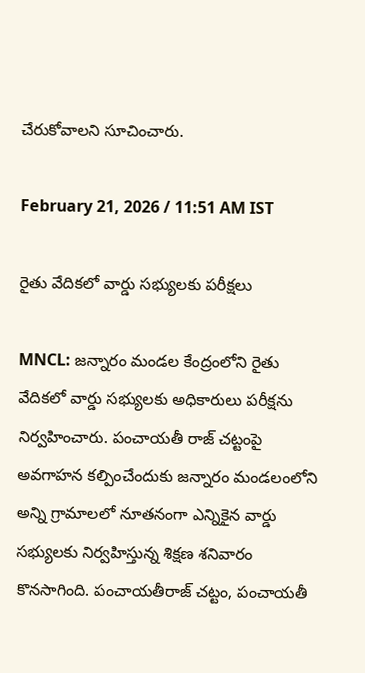చేరుకోవాలని సూచించారు.

February 21, 2026 / 11:51 AM IST

రైతు వేదికలో వార్డు సభ్యులకు పరీక్షలు

MNCL: జన్నారం మండల కేంద్రంలోని రైతు వేదికలో వార్డు సభ్యులకు అధికారులు పరీక్షను నిర్వహించారు. పంచాయతీ రాజ్ చట్టంపై అవగాహన కల్పించేందుకు జన్నారం మండలంలోని అన్ని గ్రామాలలో నూతనంగా ఎన్నికైన వార్డు సభ్యులకు నిర్వహిస్తున్న శిక్షణ శనివారం కొనసాగింది. పంచాయతీరాజ్ చట్టం, పంచాయతీ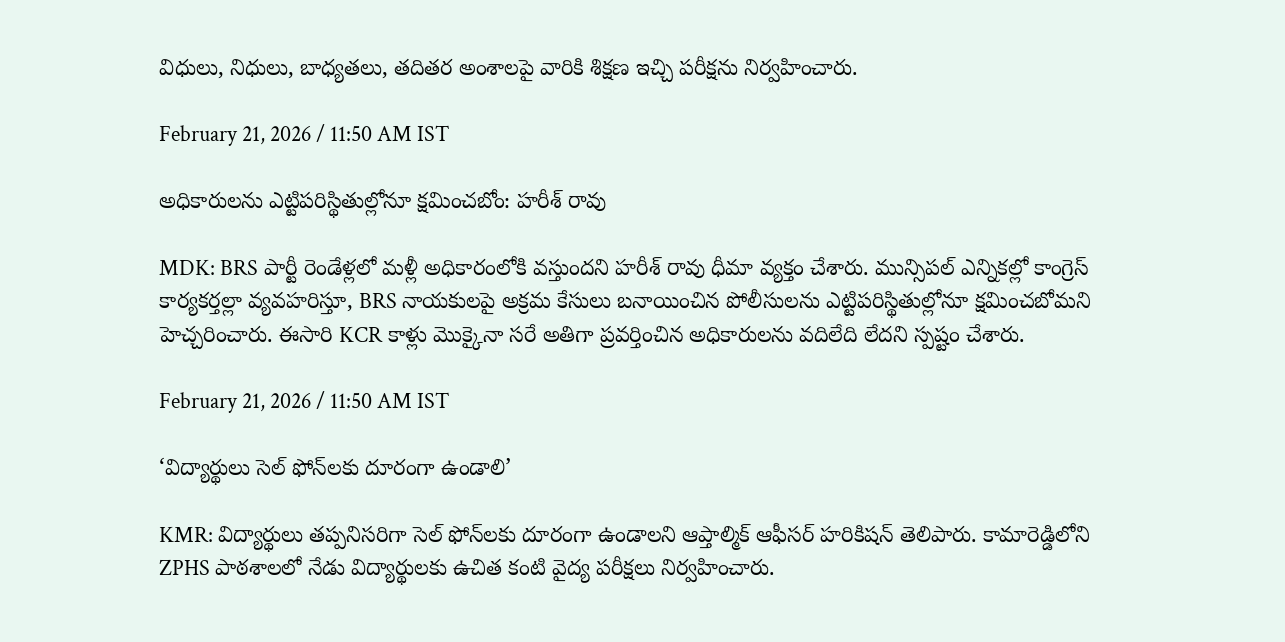విధులు, నిధులు, బాధ్యతలు, తదితర అంశాలపై వారికి శిక్షణ ఇచ్చి పరీక్షను నిర్వహించారు.

February 21, 2026 / 11:50 AM IST

అధికారులను ఎట్టిపరిస్థితుల్లోనూ క్షమించబోం: హరీశ్ రావు

MDK: BRS పార్టీ రెండేళ్లలో మళ్లీ అధికారంలోకి వస్తుందని హరీశ్ రావు ధీమా వ్యక్తం చేశారు. మున్సిపల్ ఎన్నికల్లో కాంగ్రెస్ కార్యకర్తల్లా వ్యవహరిస్తూ, BRS నాయకులపై అక్రమ కేసులు బనాయించిన పోలీసులను ఎట్టిపరిస్థితుల్లోనూ క్షమించబోమని హెచ్చరించారు. ఈసారి KCR కాళ్లు మొక్కైనా సరే అతిగా ప్రవర్తించిన అధికారులను వదిలేది లేదని స్పష్టం చేశారు.

February 21, 2026 / 11:50 AM IST

‘విద్యార్థులు సెల్ ఫోన్‌లకు దూరంగా ఉండాలి’

KMR: విద్యార్థులు తప్పనిసరిగా సెల్ ఫోన్‌లకు దూరంగా ఉండాలని ఆప్తాల్మిక్ ఆఫీసర్ హరికిషన్ తెలిపారు. కామారెడ్డిలోని ZPHS పాఠశాలలో నేడు విద్యార్థులకు ఉచిత కంటి వైద్య పరీక్షలు నిర్వహించారు.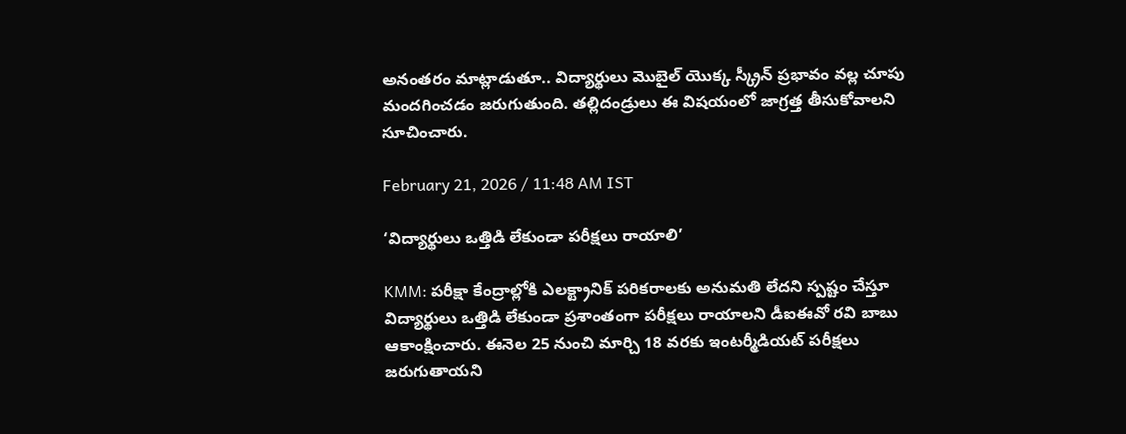అనంతరం మాట్లాడుతూ.. విద్యార్థులు మొబైల్ యొక్క స్క్రీన్ ప్రభావం వల్ల చూపు మందగించడం జరుగుతుంది. తల్లిదండ్రులు ఈ విషయంలో జాగ్రత్త తీసుకోవాలని సూచించారు.

February 21, 2026 / 11:48 AM IST

‘విద్యార్థులు ఒత్తిడి లేకుండా పరీక్షలు రాయాలి’

KMM: పరీక్షా కేంద్రాల్లోకి ఎలక్ట్రానిక్ పరికరాలకు అనుమతి లేదని స్పష్టం చేస్తూ విద్యార్థులు ఒత్తిడి లేకుండా ప్రశాంతంగా పరీక్షలు రాయాలని డీఐఈవో రవి బాబు ఆకాంక్షించారు. ఈనెల 25 నుంచి మార్చి 18 వరకు ఇంటర్మీడియట్ పరీక్షలు జరుగుతాయని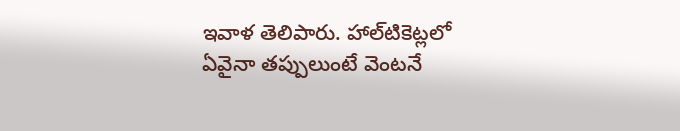ఇవాళ తెలిపారు. హాల్‌టికెట్లలో ఏవైనా తప్పులుంటే వెంటనే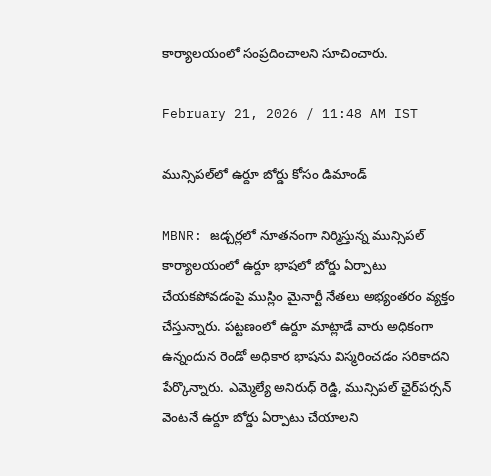కార్యాలయంలో సంప్రదించాలని సూచించారు.

February 21, 2026 / 11:48 AM IST

మున్సిపల్‌లో ఉర్దూ బోర్డు కోసం డిమాండ్

MBNR: జడ్చర్లలో నూతనంగా నిర్మిస్తున్న మున్సిపల్ కార్యాలయంలో ఉర్దూ భాషలో బోర్డు ఏర్పాటు చేయకపోవడంపై ముస్లిం మైనార్టీ నేతలు అభ్యంతరం వ్యక్తం చేస్తున్నారు. పట్టణంలో ఉర్దూ మాట్లాడే వారు అధికంగా ఉన్నందున రెండో అధికార భాషను విస్మరించడం సరికాదని పేర్కొన్నారు. ఎమ్మెల్యే అనిరుధ్ రెడ్డి, మున్సిపల్ ఛైర్‌పర్సన్ వెంటనే ఉర్దూ బోర్డు ఏర్పాటు చేయాలని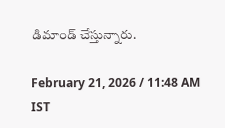డిమాండ్ చేస్తున్నారు.

February 21, 2026 / 11:48 AM IST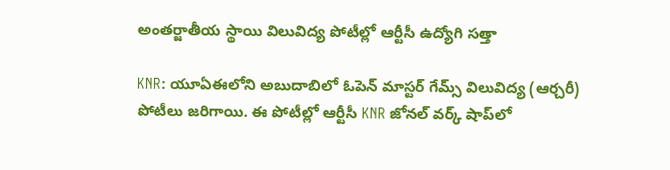అంతర్జాతీయ స్థాయి విలువిద్య పోటీల్లో ఆర్టీసీ ఉద్యోగి సత్తా

KNR: యూఏఈలోని అబుదాబిలో ఓపెన్ మాస్టర్ గేమ్స్ విలువిద్య (ఆర్చరీ) పోటీలు జరిగాయి. ఈ పోటీల్లో ఆర్టీసీ KNR జోనల్ వర్క్ షాప్‌లో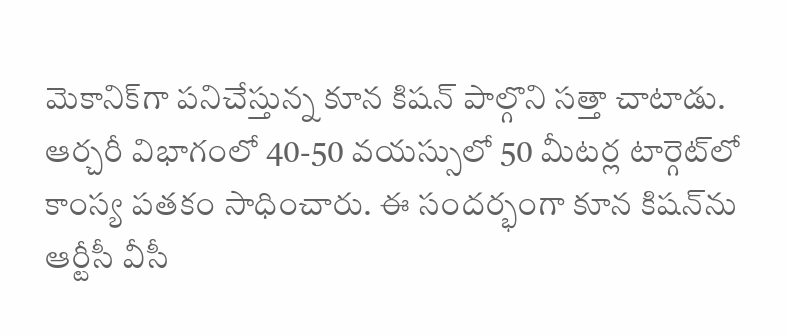మెకానిక్‌గా పనిచేస్తున్న కూన కిషన్ పాల్గొని సత్తా చాటాడు. ఆర్చరీ విభాగంలో 40-50 వయస్సులో 50 మీటర్ల టార్గెట్‌లో కాంస్య పతకం సాధించారు. ఈ సందర్భంగా కూన కిషన్‌ను ఆర్టీసీ వీసీ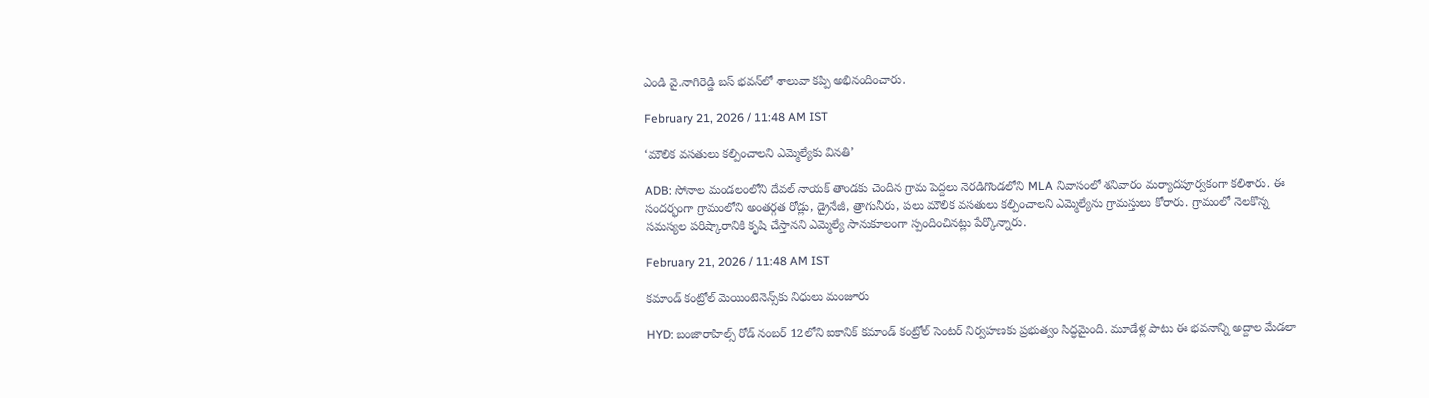ఎండి వై.నాగిరెడ్డి బస్ భవన్‌లో శాలువా కప్పి అభినందించారు.

February 21, 2026 / 11:48 AM IST

‘మౌలిక వసతులు కల్పించాలని ఎమ్మెల్యేకు వినతి’

ADB: సోనాల మండలంలోని దేవల్ నాయక్ తాండకు చెందిన గ్రామ పెద్దలు నెరడిగొండలోని MLA నివాసంలో శనివారం మర్యాదపూర్వకంగా కలిశారు. ఈ సందర్భంగా గ్రామంలోని అంతర్గత రోడ్లు, డ్రైనేజీ, త్రాగునీరు, పలు మౌలిక వసతులు కల్పించాలని ఎమ్మెల్యేను గ్రామస్తులు కోరారు. గ్రామంలో నెలకొన్న సమస్యల పరిష్కారానికి కృషి చేస్తానని ఎమ్మెల్యే సానుకూలంగా స్పందించినట్లు పేర్కొన్నారు.

February 21, 2026 / 11:48 AM IST

కమాండ్ కంట్రోల్ మెయింటెనెన్స్‌కు నిధులు మంజూరు

HYD: బంజారాహిల్స్ రోడ్ నంబర్ 12లోని ఐకానిక్ కమాండ్ కంట్రోల్ సెంటర్ నిర్వహణకు ప్రభుత్వం సిద్ధమైంది. మూడేళ్ల పాటు ఈ భవనాన్ని అద్దాల మేడలా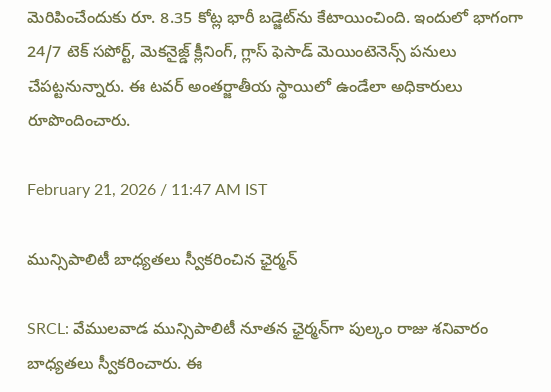మెరిపించేందుకు రూ. 8.35 కోట్ల భారీ బడ్జెట్‌ను కేటాయించింది. ఇందులో భాగంగా 24/7 టెక్ సపోర్ట్, మెకనైజ్డ్ క్లీనింగ్, గ్లాస్ ఫెసాడ్ మెయింటెనెన్స్ పనులు చేపట్టనున్నారు. ఈ టవర్ అంతర్జాతీయ స్థాయిలో ఉండేలా అధికారులు రూపొందించారు.

February 21, 2026 / 11:47 AM IST

మున్సిపాలిటీ బాధ్యతలు స్వీకరించిన ఛైర్మన్

SRCL: వేములవాడ మున్సిపాలిటీ నూతన ఛైర్మన్‌గా పుల్కం రాజు శనివారం బాధ్యతలు స్వీకరించారు. ఈ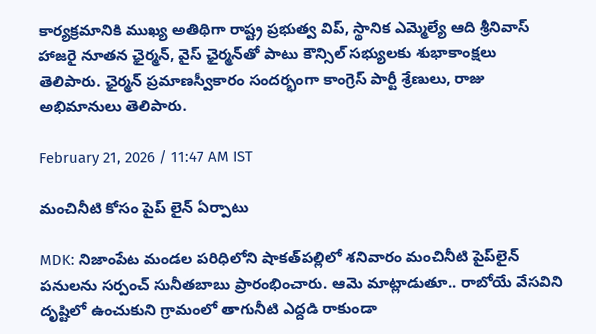కార్యక్రమానికి ముఖ్య అతిథిగా రాష్ట్ర ప్రభుత్వ విప్, స్థానిక ఎమ్మెల్యే ఆది శ్రీనివాస్ హాజరై నూతన ఛైర్మన్, వైస్ ఛైర్మన్‌తో పాటు కౌన్సిల్ సభ్యులకు శుభాకాంక్షలు తెలిపారు. ఛైర్మన్ ప్రమాణస్వీకారం సందర్భంగా కాంగ్రెస్ పార్టీ శ్రేణులు, రాజు అభిమానులు తెలిపారు.

February 21, 2026 / 11:47 AM IST

మంచినీటి కోసం పైప్ లైన్ ఏర్పాటు

MDK: నిజాంపేట మండల పరిధిలోని షాకత్‌పల్లిలో శనివారం మంచినీటి పైప్‌లైన్ పనులను సర్పంచ్ సునీతబాబు ప్రారంభించారు. ఆమె మాట్లాడుతూ.. రాబోయే వేసవిని దృష్టిలో ఉంచుకుని గ్రామంలో తాగునీటి ఎద్దడి రాకుండా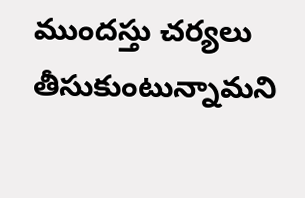ముందస్తు చర్యలు తీసుకుంటున్నామని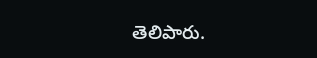తెలిపారు.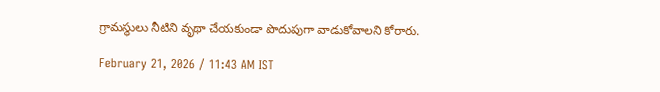గ్రామస్థులు నీటిని వృథా చేయకుండా పొదుపుగా వాడుకోవాలని కోరారు.

February 21, 2026 / 11:43 AM IST